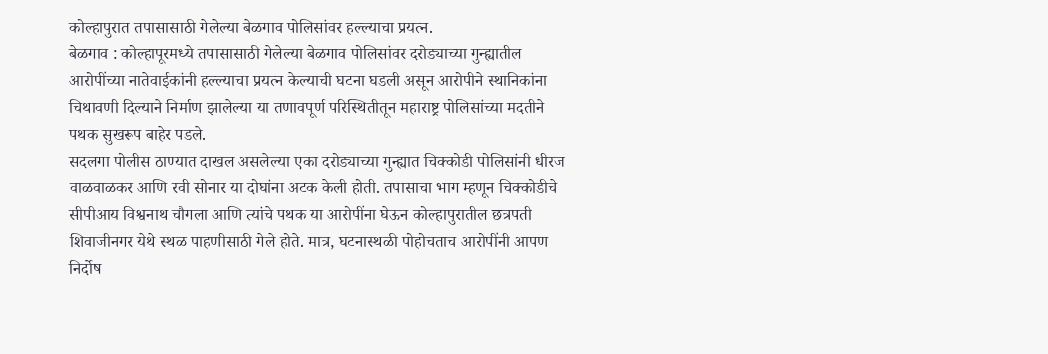कोल्हापुरात तपासासाठी गेलेल्या बेळगाव पोलिसांवर हल्ल्याचा प्रयत्न.
बेळगाव : कोल्हापूरमध्ये तपासासाठी गेलेल्या बेळगाव पोलिसांवर दरोड्याच्या गुन्ह्यातील आरोपींच्या नातेवाईकांनी हल्ल्याचा प्रयत्न केल्याची घटना घडली असून आरोपीने स्थानिकांना चिथावणी दिल्याने निर्माण झालेल्या या तणावपूर्ण परिस्थितीतून महाराष्ट्र पोलिसांच्या मदतीने पथक सुखरूप बाहेर पडले.
सदलगा पोलीस ठाण्यात दाखल असलेल्या एका दरोड्याच्या गुन्ह्यात चिक्कोडी पोलिसांनी धीरज वाळवाळकर आणि रवी सोनार या दोघांना अटक केली होती. तपासाचा भाग म्हणून चिक्कोडीचे सीपीआय विश्वनाथ चौगला आणि त्यांचे पथक या आरोपींना घेऊन कोल्हापुरातील छत्रपती शिवाजीनगर येथे स्थळ पाहणीसाठी गेले होते. मात्र, घटनास्थळी पोहोचताच आरोपींनी आपण निर्दोष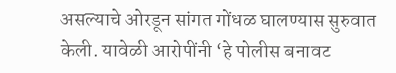असल्याचे ओरडून सांगत गोंधळ घालण्यास सुरुवात केली. यावेळी आरोपींनी ‘हे पोलीस बनावट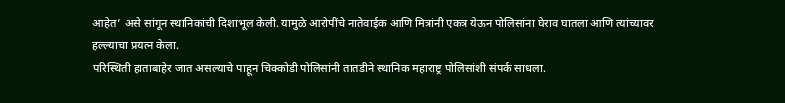आहेत’ असे सांगून स्थानिकांची दिशाभूल केली. यामुळे आरोपींचे नातेवाईक आणि मित्रांनी एकत्र येऊन पोलिसांना घेराव घातला आणि त्यांच्यावर हल्ल्याचा प्रयत्न केला.
परिस्थिती हाताबाहेर जात असल्याचे पाहून चिक्कोडी पोलिसांनी तातडीने स्थानिक महाराष्ट्र पोलिसांशी संपर्क साधला.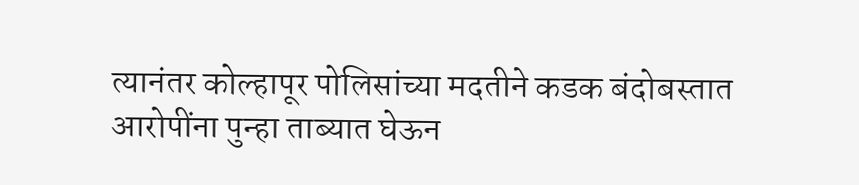त्यानंतर कोल्हापूर पोलिसांच्या मदतीने कडक बंदोबस्तात आरोपींना पुन्हा ताब्यात घेऊन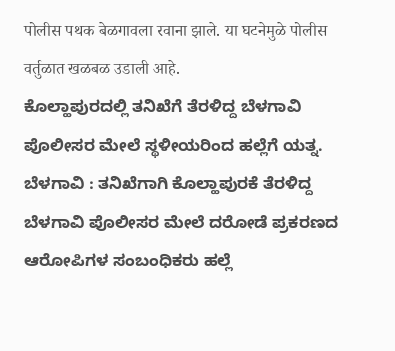पोलीस पथक बेळगावला रवाना झाले. या घटनेमुळे पोलीस वर्तुळात खळबळ उडाली आहे.
ಕೊಲ್ಹಾಪುರದಲ್ಲಿ ತನಿಖೆಗೆ ತೆರಳಿದ್ದ ಬೆಳಗಾವಿ ಪೊಲೀಸರ ಮೇಲೆ ಸ್ಥಳೀಯರಿಂದ ಹಲ್ಲೆಗೆ ಯತ್ನ.
ಬೆಳಗಾವಿ : ತನಿಖೆಗಾಗಿ ಕೊಲ್ಹಾಪುರಕೆ ತೆರಳಿದ್ದ ಬೆಳಗಾವಿ ಪೊಲೀಸರ ಮೇಲೆ ದರೋಡೆ ಪ್ರಕರಣದ ಆರೋಪಿಗಳ ಸಂಬಂಧಿಕರು ಹಲ್ಲೆ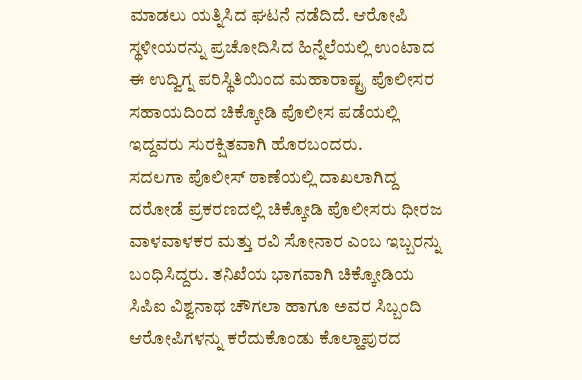ಮಾಡಲು ಯತ್ನಿಸಿದ ಘಟನೆ ನಡೆದಿದೆ. ಆರೋಪಿ ಸ್ಥಳೀಯರನ್ನು ಪ್ರಚೋದಿಸಿದ ಹಿನ್ನೆಲೆಯಲ್ಲಿ ಉಂಟಾದ ಈ ಉದ್ವಿಗ್ನ ಪರಿಸ್ಥಿತಿಯಿಂದ ಮಹಾರಾಷ್ಟ್ರ ಪೊಲೀಸರ ಸಹಾಯದಿಂದ ಚಿಕ್ಕೋಡಿ ಪೊಲೀಸ ಪಡೆಯಲ್ಲಿ ಇದ್ದವರು ಸುರಕ್ಷಿತವಾಗಿ ಹೊರಬಂದರು.
ಸದಲಗಾ ಪೊಲೀಸ್ ಠಾಣೆಯಲ್ಲಿ ದಾಖಲಾಗಿದ್ದ ದರೋಡೆ ಪ್ರಕರಣದಲ್ಲಿ ಚಿಕ್ಕೋಡಿ ಪೊಲೀಸರು ಧೀರಜ ವಾಳವಾಳಕರ ಮತ್ತು ರವಿ ಸೋನಾರ ಎಂಬ ಇಬ್ಬರನ್ನು ಬಂಧಿಸಿದ್ದರು. ತನಿಖೆಯ ಭಾಗವಾಗಿ ಚಿಕ್ಕೋಡಿಯ ಸಿಪಿಐ ವಿಶ್ವನಾಥ ಚೌಗಲಾ ಹಾಗೂ ಅವರ ಸಿಬ್ಬಂದಿ ಆರೋಪಿಗಳನ್ನು ಕರೆದುಕೊಂಡು ಕೊಲ್ಹಾಪುರದ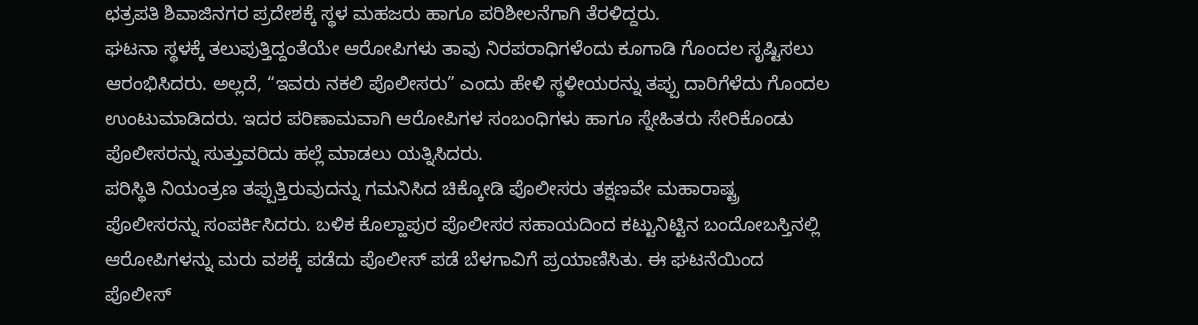ಛತ್ರಪತಿ ಶಿವಾಜಿನಗರ ಪ್ರದೇಶಕ್ಕೆ ಸ್ಥಳ ಮಹಜರು ಹಾಗೂ ಪರಿಶೀಲನೆಗಾಗಿ ತೆರಳಿದ್ದರು.
ಘಟನಾ ಸ್ಥಳಕ್ಕೆ ತಲುಪುತ್ತಿದ್ದಂತೆಯೇ ಆರೋಪಿಗಳು ತಾವು ನಿರಪರಾಧಿಗಳೆಂದು ಕೂಗಾಡಿ ಗೊಂದಲ ಸೃಷ್ಟಿಸಲು ಆರಂಭಿಸಿದರು. ಅಲ್ಲದೆ, “ಇವರು ನಕಲಿ ಪೊಲೀಸರು” ಎಂದು ಹೇಳಿ ಸ್ಥಳೀಯರನ್ನು ತಪ್ಪು ದಾರಿಗೆಳೆದು ಗೊಂದಲ ಉಂಟುಮಾಡಿದರು. ಇದರ ಪರಿಣಾಮವಾಗಿ ಆರೋಪಿಗಳ ಸಂಬಂಧಿಗಳು ಹಾಗೂ ಸ್ನೇಹಿತರು ಸೇರಿಕೊಂಡು ಪೊಲೀಸರನ್ನು ಸುತ್ತುವರಿದು ಹಲ್ಲೆ ಮಾಡಲು ಯತ್ನಿಸಿದರು.
ಪರಿಸ್ಥಿತಿ ನಿಯಂತ್ರಣ ತಪ್ಪುತ್ತಿರುವುದನ್ನು ಗಮನಿಸಿದ ಚಿಕ್ಕೋಡಿ ಪೊಲೀಸರು ತಕ್ಷಣವೇ ಮಹಾರಾಷ್ಟ್ರ ಪೊಲೀಸರನ್ನು ಸಂಪರ್ಕಿಸಿದರು. ಬಳಿಕ ಕೊಲ್ಹಾಪುರ ಪೊಲೀಸರ ಸಹಾಯದಿಂದ ಕಟ್ಟುನಿಟ್ಟಿನ ಬಂದೋಬಸ್ತಿನಲ್ಲಿ ಆರೋಪಿಗಳನ್ನು ಮರು ವಶಕ್ಕೆ ಪಡೆದು ಪೊಲೀಸ್ ಪಡೆ ಬೆಳಗಾವಿಗೆ ಪ್ರಯಾಣಿಸಿತು. ಈ ಘಟನೆಯಿಂದ ಪೊಲೀಸ್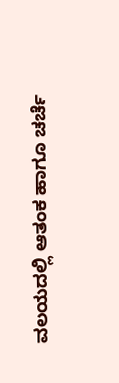ವಲಯದಲ್ಲಿ ಆತಂಕ ಹಾಗೂ ಚರ್ಚೆ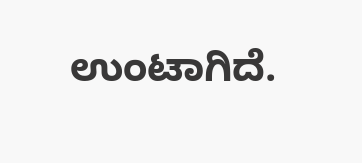ಉಂಟಾಗಿದೆ.